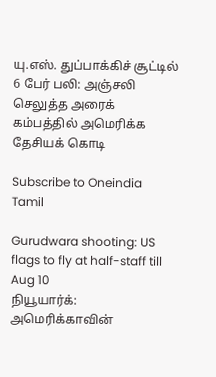யு.எஸ். துப்பாக்கிச் சூட்டில் 6 பேர் பலி: அஞ்சலி செலுத்த அரைக் கம்பத்தில் அமெரிக்க தேசியக் கொடி

Subscribe to Oneindia Tamil

Gurudwara shooting: US flags to fly at half-staff till Aug 10
நியூயார்க்: அமெரிக்காவின்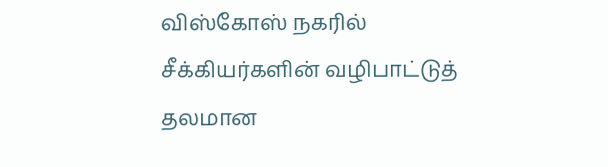விஸ்கோஸ் நகரில் சீக்கியர்களின் வழிபாட்டுத் தலமான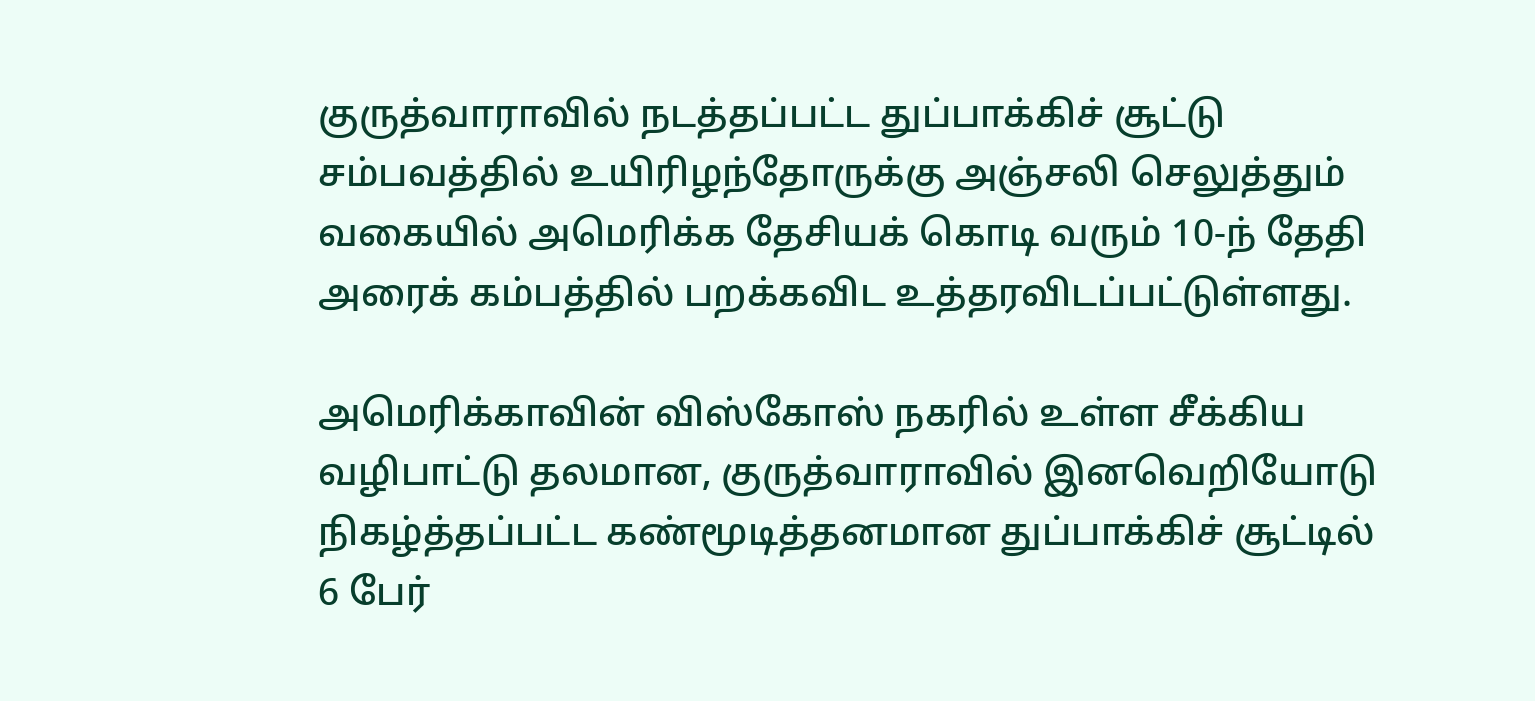குருத்வாராவில் நடத்தப்பட்ட துப்பாக்கிச் சூட்டு சம்பவத்தில் உயிரிழந்தோருக்கு அஞ்சலி செலுத்தும் வகையில் அமெரிக்க தேசியக் கொடி வரும் 10-ந் தேதி அரைக் கம்பத்தில் பறக்கவிட உத்தரவிடப்பட்டுள்ளது.

அமெரிக்காவின் விஸ்கோஸ் நகரில் உள்ள சீக்கிய வழிபாட்டு தலமான, குருத்வாராவில் இனவெறியோடு நிகழ்த்தப்பட்ட கண்மூடித்தனமான துப்பாக்கிச் சூட்டில் 6 பேர்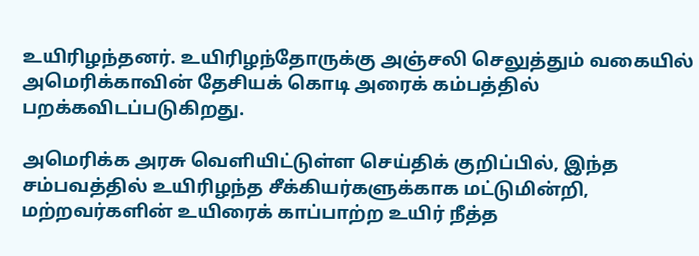உயிரிழந்தனர். உயிரிழந்தோருக்கு அஞ்சலி செலுத்தும் வகையில் அமெரிக்காவின் தேசியக் கொடி அரைக் கம்பத்தில் பறக்கவிடப்படுகிறது.

அமெரிக்க அரசு வெளியிட்டுள்ள செய்திக் குறிப்பில், இந்த சம்பவத்தில் உயிரிழந்த சீக்கியர்களுக்காக மட்டுமின்றி, மற்றவர்களின் உயிரைக் காப்பாற்ற உயிர் நீத்த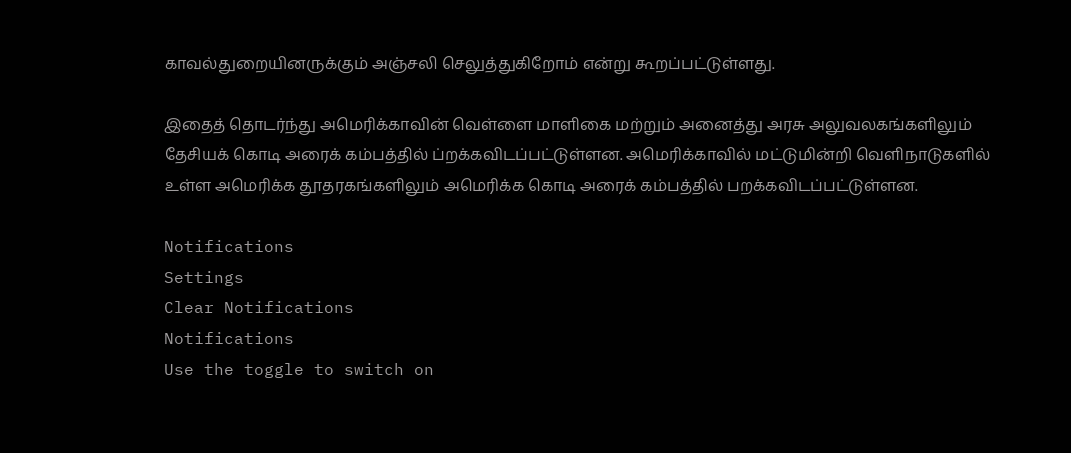காவல்துறையினருக்கும் அஞ்சலி செலுத்துகிறோம் என்று கூறப்பட்டுள்ளது.

இதைத் தொடர்ந்து அமெரிக்காவின் வெள்ளை மாளிகை மற்றும் அனைத்து அரசு அலுவலகங்களிலும் தேசியக் கொடி அரைக் கம்பத்தில் ப்றக்கவிடப்பட்டுள்ளன. அமெரிக்காவில் மட்டுமின்றி வெளிநாடுகளில் உள்ள அமெரிக்க தூதரகங்களிலும் அமெரிக்க கொடி அரைக் கம்பத்தில் பறக்கவிடப்பட்டுள்ளன.

Notifications
Settings
Clear Notifications
Notifications
Use the toggle to switch on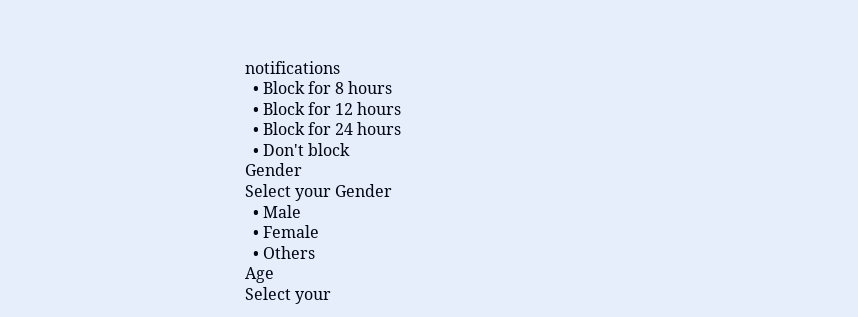notifications
  • Block for 8 hours
  • Block for 12 hours
  • Block for 24 hours
  • Don't block
Gender
Select your Gender
  • Male
  • Female
  • Others
Age
Select your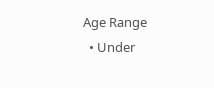Age Range
  • Under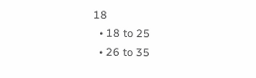18
  • 18 to 25
  • 26 to 35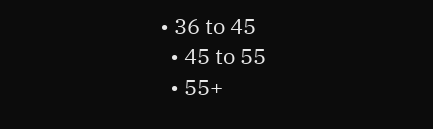• 36 to 45
  • 45 to 55
  • 55+